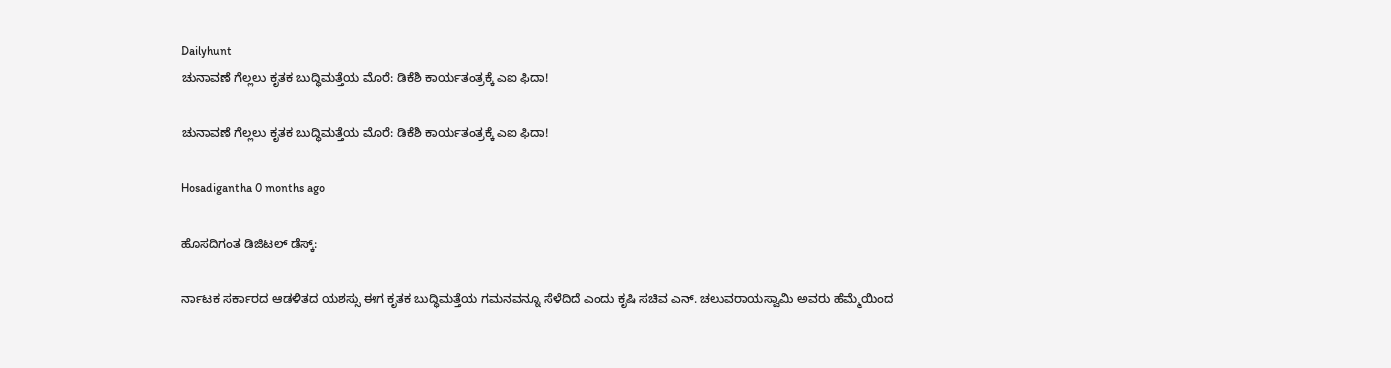Dailyhunt
ಚುನಾವಣೆ ಗೆಲ್ಲಲು ಕೃತಕ ಬುದ್ಧಿಮತ್ತೆಯ ಮೊರೆ: ಡಿಕೆಶಿ ಕಾರ್ಯತಂತ್ರಕ್ಕೆ ಎಐ ಫಿದಾ!

ಚುನಾವಣೆ ಗೆಲ್ಲಲು ಕೃತಕ ಬುದ್ಧಿಮತ್ತೆಯ ಮೊರೆ: ಡಿಕೆಶಿ ಕಾರ್ಯತಂತ್ರಕ್ಕೆ ಎಐ ಫಿದಾ!

Hosadigantha 0 months ago

ಹೊಸದಿಗಂತ ಡಿಜಿಟಲ್ ಡೆಸ್ಕ್:

ರ್ನಾಟಕ ಸರ್ಕಾರದ ಆಡಳಿತದ ಯಶಸ್ಸು ಈಗ ಕೃತಕ ಬುದ್ಧಿಮತ್ತೆಯ ಗಮನವನ್ನೂ ಸೆಳೆದಿದೆ ಎಂದು ಕೃಷಿ ಸಚಿವ ಎನ್. ಚಲುವರಾಯಸ್ವಾಮಿ ಅವರು ಹೆಮ್ಮೆಯಿಂದ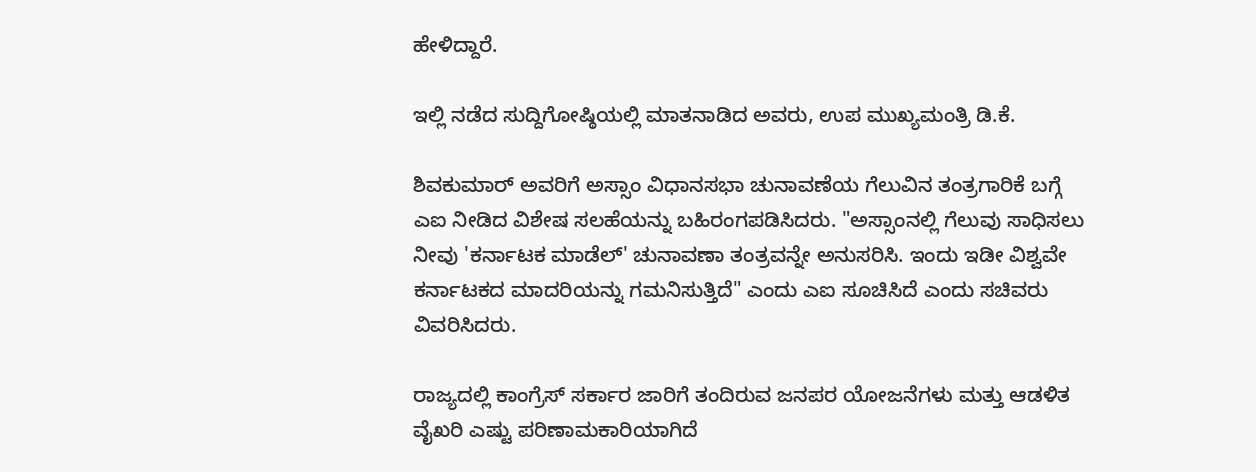ಹೇಳಿದ್ದಾರೆ.

ಇಲ್ಲಿ ನಡೆದ ಸುದ್ದಿಗೋಷ್ಠಿಯಲ್ಲಿ ಮಾತನಾಡಿದ ಅವರು, ಉಪ ಮುಖ್ಯಮಂತ್ರಿ ಡಿ.ಕೆ.

ಶಿವಕುಮಾರ್ ಅವರಿಗೆ ಅಸ್ಸಾಂ ವಿಧಾನಸಭಾ ಚುನಾವಣೆಯ ಗೆಲುವಿನ ತಂತ್ರಗಾರಿಕೆ ಬಗ್ಗೆ ಎಐ ನೀಡಿದ ವಿಶೇಷ ಸಲಹೆಯನ್ನು ಬಹಿರಂಗಪಡಿಸಿದರು. "ಅಸ್ಸಾಂನಲ್ಲಿ ಗೆಲುವು ಸಾಧಿಸಲು ನೀವು 'ಕರ್ನಾಟಕ ಮಾಡೆಲ್' ಚುನಾವಣಾ ತಂತ್ರವನ್ನೇ ಅನುಸರಿಸಿ. ಇಂದು ಇಡೀ ವಿಶ್ವವೇ ಕರ್ನಾಟಕದ ಮಾದರಿಯನ್ನು ಗಮನಿಸುತ್ತಿದೆ" ಎಂದು ಎಐ ಸೂಚಿಸಿದೆ ಎಂದು ಸಚಿವರು ವಿವರಿಸಿದರು.

ರಾಜ್ಯದಲ್ಲಿ ಕಾಂಗ್ರೆಸ್ ಸರ್ಕಾರ ಜಾರಿಗೆ ತಂದಿರುವ ಜನಪರ ಯೋಜನೆಗಳು ಮತ್ತು ಆಡಳಿತ ವೈಖರಿ ಎಷ್ಟು ಪರಿಣಾಮಕಾರಿಯಾಗಿದೆ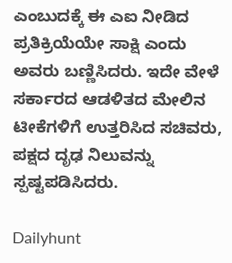ಎಂಬುದಕ್ಕೆ ಈ ಎಐ ನೀಡಿದ ಪ್ರತಿಕ್ರಿಯೆಯೇ ಸಾಕ್ಷಿ ಎಂದು ಅವರು ಬಣ್ಣಿಸಿದರು. ಇದೇ ವೇಳೆ ಸರ್ಕಾರದ ಆಡಳಿತದ ಮೇಲಿನ ಟೀಕೆಗಳಿಗೆ ಉತ್ತರಿಸಿದ ಸಚಿವರು, ಪಕ್ಷದ ದೃಢ ನಿಲುವನ್ನು ಸ್ಪಷ್ಟಪಡಿಸಿದರು.

Dailyhunt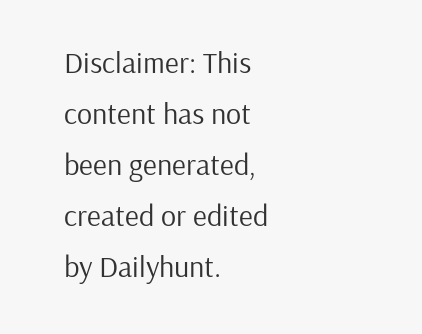Disclaimer: This content has not been generated, created or edited by Dailyhunt.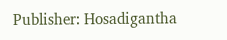Publisher: Hosadigantha